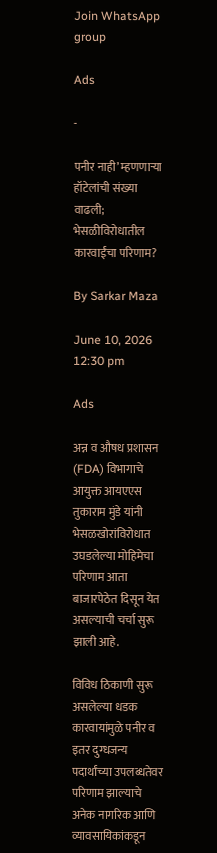Join WhatsApp group

Ads

-

पनीर नाही’ म्हणणाऱ्या हॉटेलांची संख्या वाढली; भेसळीविरोधातील कारवाईंचा परिणाम?

By Sarkar Maza

June 10, 2026 12:30 pm

Ads

अन्न व औषध प्रशासन (FDA) विभागाचे आयुक्त आयएएस तुकाराम मुंडे यांनी भेसळखोरांविरोधात उघडलेल्या मोहिमेचा परिणाम आता बाजारपेठेत दिसून येत असल्याची चर्चा सुरू झाली आहे.

विविध ठिकाणी सुरू असलेल्या धडक कारवायांमुळे पनीर व इतर दुग्धजन्य पदार्थांच्या उपलब्धतेवर परिणाम झाल्याचे अनेक नागरिक आणि व्यावसायिकांकडून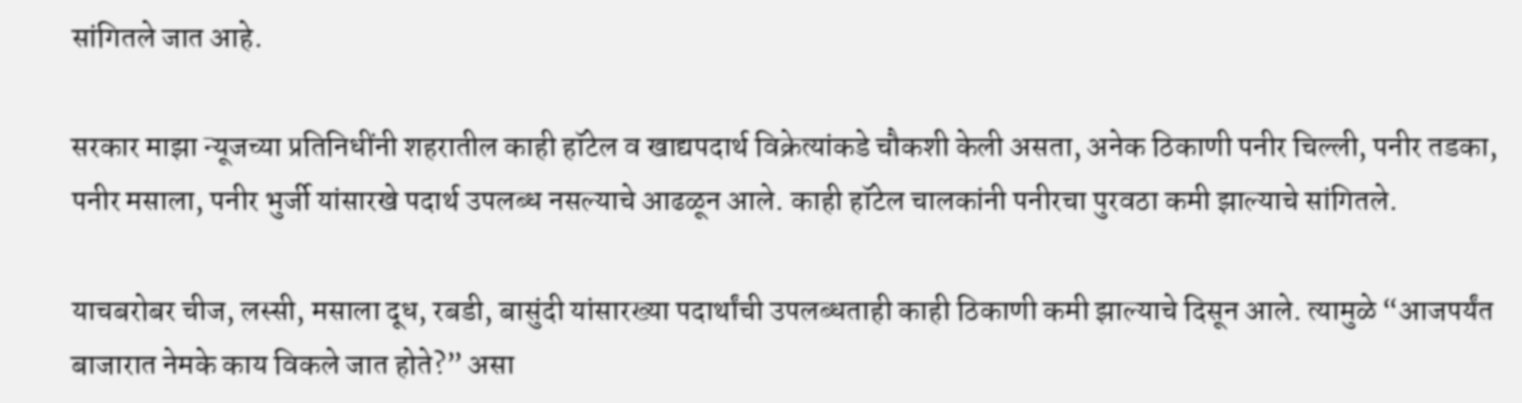सांगितले जात आहे.

सरकार माझा न्यूजच्या प्रतिनिधींनी शहरातील काही हॉटेल व खाद्यपदार्थ विक्रेत्यांकडे चौकशी केली असता, अनेक ठिकाणी पनीर चिल्ली, पनीर तडका, पनीर मसाला, पनीर भुर्जी यांसारखे पदार्थ उपलब्ध नसल्याचे आढळून आले. काही हॉटेल चालकांनी पनीरचा पुरवठा कमी झाल्याचे सांगितले.

याचबरोबर चीज, लस्सी, मसाला दूध, रबडी, बासुंदी यांसारख्या पदार्थांची उपलब्धताही काही ठिकाणी कमी झाल्याचे दिसून आले. त्यामुळे “आजपर्यंत बाजारात नेमके काय विकले जात होते?” असा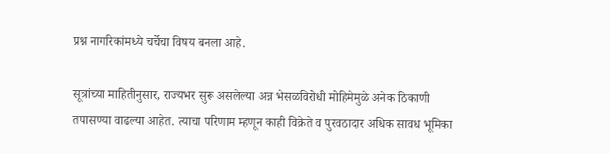प्रश्न नागरिकांमध्ये चर्चेचा विषय बनला आहे.

सूत्रांच्या माहितीनुसार, राज्यभर सुरू असलेल्या अन्न भेसळविरोधी मोहिमेमुळे अनेक ठिकाणी तपासण्या वाढल्या आहेत. त्याचा परिणाम म्हणून काही विक्रेते व पुरवठादार अधिक सावध भूमिका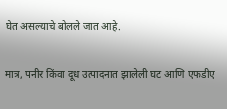घेत असल्याचे बोलले जात आहे.

मात्र, पनीर किंवा दूध उत्पादनात झालेली घट आणि एफडीए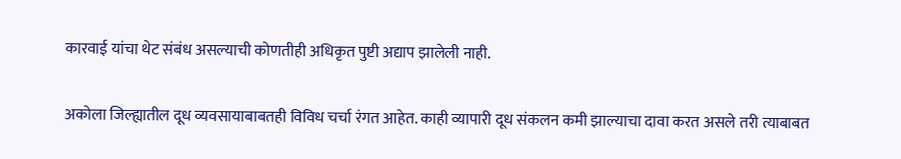कारवाई यांचा थेट संबंध असल्याची कोणतीही अधिकृत पुष्टी अद्याप झालेली नाही.

अकोला जिल्ह्यातील दूध व्यवसायाबाबतही विविध चर्चा रंगत आहेत. काही व्यापारी दूध संकलन कमी झाल्याचा दावा करत असले तरी त्याबाबत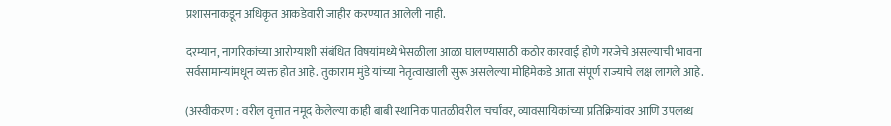प्रशासनाकडून अधिकृत आकडेवारी जाहीर करण्यात आलेली नाही.

दरम्यान, नागरिकांच्या आरोग्याशी संबंधित विषयांमध्ये भेसळीला आळा घालण्यासाठी कठोर कारवाई होणे गरजेचे असल्याची भावना सर्वसामान्यांमधून व्यक्त होत आहे. तुकाराम मुंडे यांच्या नेतृत्वाखाली सुरू असलेल्या मोहिमेकडे आता संपूर्ण राज्याचे लक्ष लागले आहे.

(अस्वीकरण : वरील वृत्तात नमूद केलेल्या काही बाबी स्थानिक पातळीवरील चर्चांवर, व्यावसायिकांच्या प्रतिक्रियांवर आणि उपलब्ध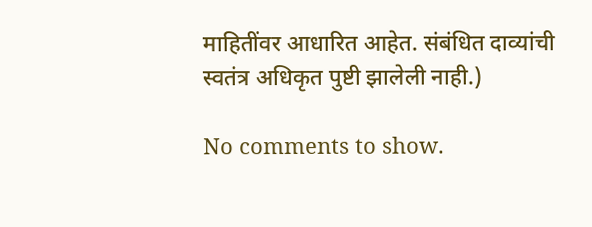माहितींवर आधारित आहेत. संबंधित दाव्यांची स्वतंत्र अधिकृत पुष्टी झालेली नाही.)

No comments to show.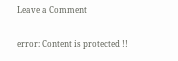Leave a Comment

error: Content is protected !!